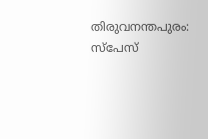തിരുവനന്തപുരം: സ്പേസ്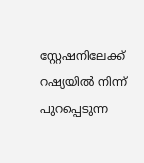സ്റ്റേഷനിലേക്ക് റഷ്യയിൽ നിന്ന് പുറപ്പെടുന്ന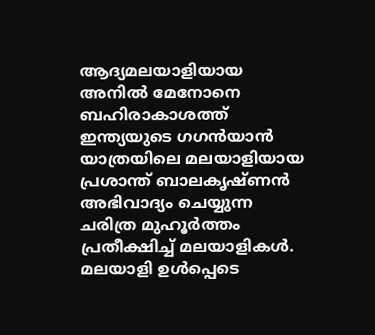ആദ്യമലയാളിയായ അനിൽ മേനോനെ ബഹിരാകാശത്ത് ഇന്ത്യയുടെ ഗഗൻയാൻ യാത്രയിലെ മലയാളിയായ പ്രശാന്ത് ബാലകൃഷ്ണൻ അഭിവാദ്യം ചെയ്യുന്ന ചരിത്ര മുഹൂർത്തം പ്രതീക്ഷിച്ച് മലയാളികൾ.
മലയാളി ഉൾപ്പെടെ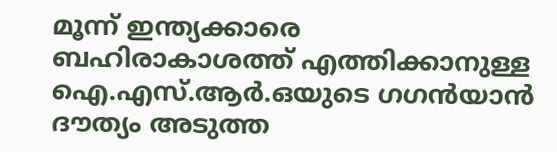മൂന്ന് ഇന്ത്യക്കാരെ ബഹിരാകാശത്ത് എത്തിക്കാനുള്ള ഐ.എസ്.ആർ.ഒയുടെ ഗഗൻയാൻ ദൗത്യം അടുത്ത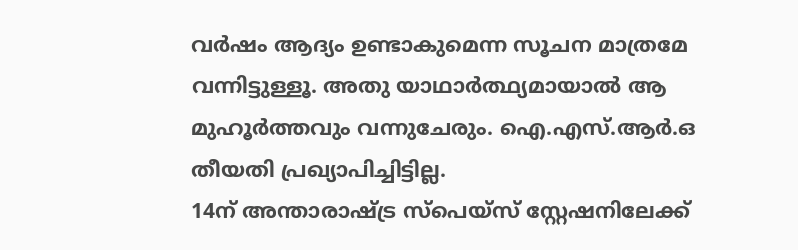വർഷം ആദ്യം ഉണ്ടാകുമെന്ന സൂചന മാത്രമേ വന്നിട്ടുള്ളൂ. അതു യാഥാർത്ഥ്യമായാൽ ആ മുഹൂർത്തവും വന്നുചേരും. ഐ.എസ്.ആർ.ഒ തീയതി പ്രഖ്യാപിച്ചിട്ടില്ല.
14ന് അന്താരാഷ്ട്ര സ്പെയ്സ് സ്റ്റേഷനിലേക്ക്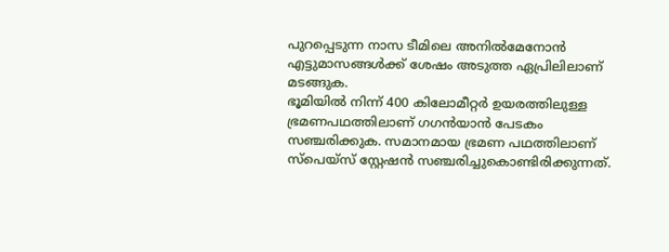പുറപ്പെടുന്ന നാസ ടീമിലെ അനിൽമേനോൻ എട്ടുമാസങ്ങൾക്ക് ശേഷം അടുത്ത ഏപ്രിലിലാണ് മടങ്ങുക.
ഭൂമിയിൽ നിന്ന് 400 കിലോമീറ്റർ ഉയരത്തിലുള്ള ഭ്രമണപഥത്തിലാണ് ഗഗൻയാൻ പേടകം സഞ്ചരിക്കുക. സമാനമായ ഭ്രമണ പഥത്തിലാണ് സ്പെയ്സ് സ്റ്റേഷൻ സഞ്ചരിച്ചുകൊണ്ടിരിക്കുന്നത്.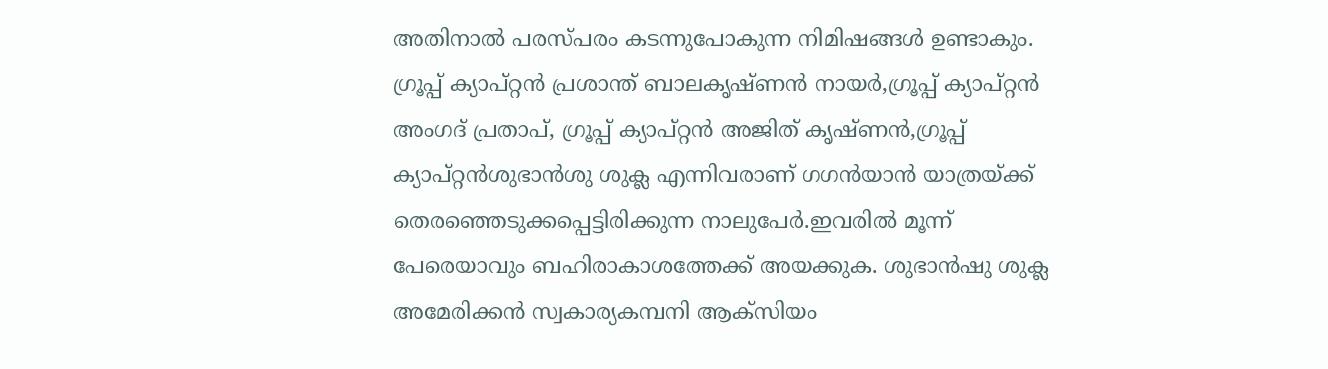അതിനാൽ പരസ്പരം കടന്നുപോകുന്ന നിമിഷങ്ങൾ ഉണ്ടാകും.
ഗ്രൂപ്പ് ക്യാപ്റ്റൻ പ്രശാന്ത് ബാലകൃഷ്ണൻ നായർ,ഗ്രൂപ്പ് ക്യാപ്റ്റൻ അംഗദ് പ്രതാപ്, ഗ്രൂപ്പ് ക്യാപ്റ്റൻ അജിത് കൃഷ്ണൻ,ഗ്രൂപ്പ് ക്യാപ്റ്റൻശുഭാൻശു ശുക്ല എന്നിവരാണ് ഗഗൻയാൻ യാത്രയ്ക്ക് തെരഞ്ഞെടുക്കപ്പെട്ടിരിക്കുന്ന നാലുപേർ.ഇവരിൽ മൂന്ന് പേരെയാവും ബഹിരാകാശത്തേക്ക് അയക്കുക. ശുഭാൻഷു ശുക്ല അമേരിക്കൻ സ്വകാര്യകമ്പനി ആക്സിയം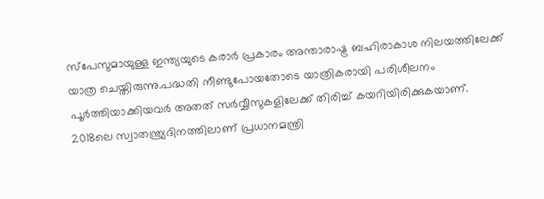സ്പേസുമായുള്ള ഇന്ത്യയുടെ കരാർ പ്രകാരം അന്താരാഷ്ട്ര ബഹിരാകാശ നിലയത്തിലേക്ക് യാത്ര ചെയ്തിരുന്നു.പദ്ധതി നീണ്ടുപോയതോടെ യാത്രികരായി പരിശീലനം പൂർത്തിയാക്കിയവർ അതത് സർവ്വീസുകളിലേക്ക് തിരിച്ച് കയറിയിരിക്കുകയാണ്.
2018ലെ സ്വാതന്ത്ര്യദിനത്തിലാണ് പ്രധാനമന്ത്രി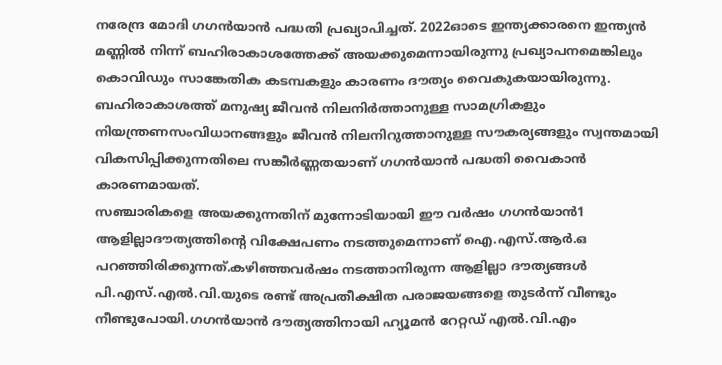നരേന്ദ്ര മോദി ഗഗൻയാൻ പദ്ധതി പ്രഖ്യാപിച്ചത്. 2022ഓടെ ഇന്ത്യക്കാരനെ ഇന്ത്യൻ മണ്ണിൽ നിന്ന് ബഹിരാകാശത്തേക്ക് അയക്കുമെന്നായിരുന്നു പ്രഖ്യാപനമെങ്കിലും കൊവിഡും സാങ്കേതിക കടമ്പകളും കാരണം ദൗത്യം വൈകുകയായിരുന്നു. ബഹിരാകാശത്ത് മനുഷ്യ ജീവൻ നിലനിർത്താനുള്ള സാമഗ്രികളും നിയന്ത്രണസംവിധാനങ്ങളും ജീവൻ നിലനിറുത്താനുള്ള സൗകര്യങ്ങളും സ്വന്തമായി വികസിപ്പിക്കുന്നതിലെ സങ്കീർണ്ണതയാണ് ഗഗൻയാൻ പദ്ധതി വൈകാൻ കാരണമായത്.
സഞ്ചാരികളെ അയക്കുന്നതിന് മുന്നോടിയായി ഈ വർഷം ഗഗൻയാൻ1 ആളില്ലാദൗത്യത്തിന്റെ വിക്ഷേപണം നടത്തുമെന്നാണ് ഐ.എസ്.ആർ.ഒ പറഞ്ഞിരിക്കുന്നത്.കഴിഞ്ഞവർഷം നടത്താനിരുന്ന ആളില്ലാ ദൗത്യങ്ങൾ പി.എസ്.എൽ.വി.യുടെ രണ്ട് അപ്രതീക്ഷിത പരാജയങ്ങളെ തുടർന്ന് വീണ്ടും നീണ്ടുപോയി.ഗഗൻയാൻ ദൗത്യത്തിനായി ഹ്യൂമൻ റേറ്റഡ് എൽ.വി.എം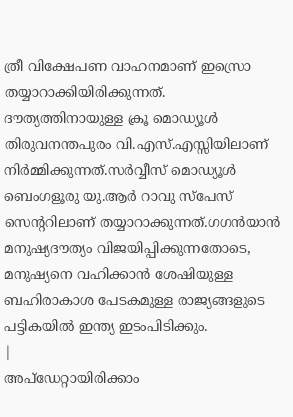ത്രീ വിക്ഷേപണ വാഹനമാണ് ഇസ്രൊ തയ്യാറാക്കിയിരിക്കുന്നത്. ദൗത്യത്തിനായുള്ള ക്രൂ മൊഡ്യൂൾ തിരുവനന്തപുരം വി.എസ്.എസ്സിയിലാണ് നിർമ്മിക്കുന്നത്.സർവ്വീസ് മൊഡ്യൂൾ ബെംഗളൂരു യു.ആർ റാവു സ്പേസ് സെന്ററിലാണ് തയ്യാറാക്കുന്നത്.ഗഗൻയാൻ മനുഷ്യദൗത്യം വിജയിപ്പിക്കുന്നതോടെ, മനുഷ്യനെ വഹിക്കാൻ ശേഷിയുള്ള ബഹിരാകാശ പേടകമുള്ള രാജ്യങ്ങളുടെ പട്ടികയിൽ ഇന്ത്യ ഇടംപിടിക്കും.
|
അപ്ഡേറ്റായിരിക്കാം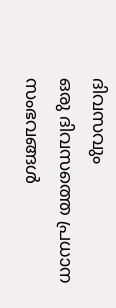ദിവസവും
ഒരു ദിവസത്തെ പ്രധാന സംഭവങ്ങൾ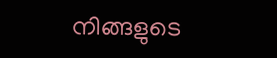നിങ്ങളുടെ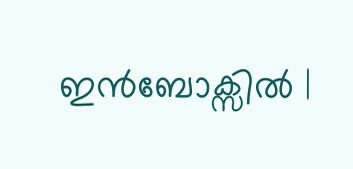ഇൻബോക്സിൽ |